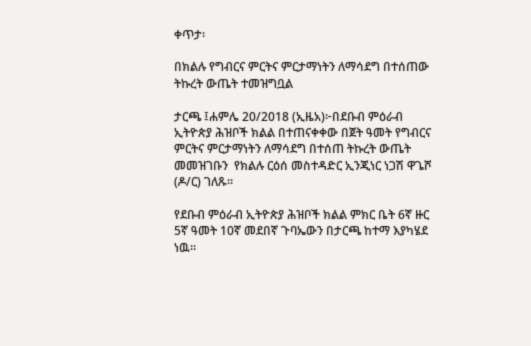ቀጥታ፡

በክልሉ የግብርና ምርትና ምርታማነትን ለማሳደግ በተሰጠው ትኩረት ውጤት ተመዝግቧል

ታርጫ ፤ሐምሌ 20/2018 (ኢዜአ)፦በደቡብ ምዕራብ ኢትዮጵያ ሕዝቦች ክልል በተጠናቀቀው በጀት ዓመት የግብርና ምርትና ምርታማነትን ለማሳደግ በተሰጠ ትኩረት ውጤት መመዝገቡን  የክልሉ ርዕሰ መስተዳድር ኢንጂነር ነጋሽ ዋጌሾ (ዶ/ር) ገለጹ።

የደቡብ ምዕራብ ኢትዮጵያ ሕዝቦች ክልል ምክር ቤት 6ኛ ዙር 5ኛ ዓመት 10ኛ መደበኛ ጉባኤውን በታርጫ ከተማ እያካሄደ ነዉ።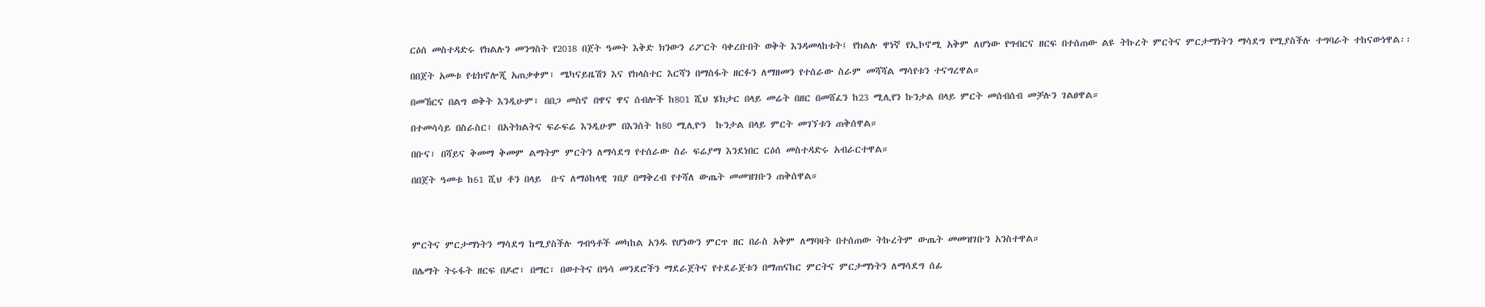ርዕሰ መስተዳድሩ የክልሉን መንግስት የ2018 በጀት ዓመት እቅድ ክንውን ሪፖርት ባቀረቡበት ወቅት እንዳመላከቱት፤ የክልሉ ዋነኛ የኢኮኖሚ አቅም ለሆነው የግብርና ዘርፍ በተሰጠው ልዩ ትኩረት ምርትና ምርታማነትን ማሳደግ የሚያስችሉ ተግባራት ተከናውነዋል፡፡

በበጀት አመቱ የቴክኖሎጂ አጠቃቀም፣ ሜካናይዜሽን እና የክላስተር እርሻን በማስፋት ዘርፉን ለማዘመን የተሰራው ስራም መሻሻል ማሳየቱን ተናግረዋል።

በመኸርና በልግ ወቅት እንዲሁም፣ በበጋ መስኖ በዋና ዋና ሰብሎች ከ801 ሺህ ሄክታር በላይ መሬት በዘር በመሸፈን ከ23 ሚሊየን ኩንታል በላይ ምርት መሰብሰብ መቻሉን ገልፀዋል።

በተመሳሳይ በስራስር፣ በአትክልትና ፍራፍሬ እንዲሁም በእንሰት ከ80 ሚሊዮን  ኩንታል በላይ ምርት መገኘቱን ጠቅሰዋል።

በቡና፣ በሻይና ቅመማ ቅመም ልማትም ምርትን ለማሳደግ የተሰራው ስራ ፍሬያማ እንደነበር ርዕሰ መስተዳድሩ አብራርተዋል።

በበጀት ዓመቱ ከ61 ሺህ ቶን በላይ  ቡና ለማዕከላዊ ገበያ በማቅረብ የተሻለ ውጤት መመዝገቡን ጠቅሰዋል።




ምርትና ምርታማነትን ማሳደግ ከሚያስችሉ ግብዓቶች መካከል አንዱ የሆነውን ምርጥ ዘር በራስ አቅም ለማባዛት በተሰጠው ትኩረትም ውጤት መመዝገቡን አንስተዋል።

በሌማት ትሩፋት ዘርፍ በዶሮ፣ በማር፣ በወተትና በዓሳ መንደሮችን ማደራጀትና የተደራጀቱን በማጠናከር ምርትና ምርታማነትን ለማሳደግ ሰፊ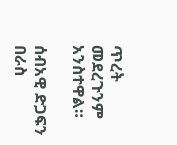ጥረት መደረጉንም አንስተዋል።

ሰብአዊ ድጋፍን በራስ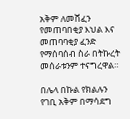አቅም ለመሸፈን የመጠባበቂያ እህል እና መጠባባቂያ ፈንድ የማሰባሰብ ስራ በትኩረት መሰራቱንም ተናግረዋል።

በሌላ በኩል የክልሉን የገቢ አቅም በማሳደግ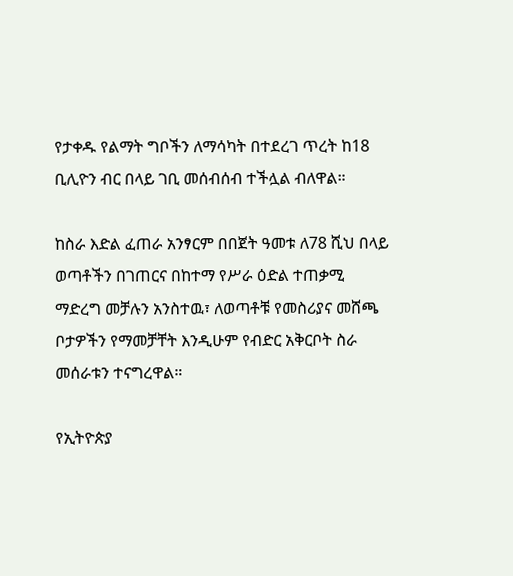የታቀዱ የልማት ግቦችን ለማሳካት በተደረገ ጥረት ከ18 ቢሊዮን ብር በላይ ገቢ መሰብሰብ ተችሏል ብለዋል።

ከስራ እድል ፈጠራ አንፃርም በበጀት ዓመቱ ለ78 ሺህ በላይ ወጣቶችን በገጠርና በከተማ የሥራ ዕድል ተጠቃሚ ማድረግ መቻሉን አንስተዉ፣ ለወጣቶቹ የመስሪያና መሸጫ ቦታዎችን የማመቻቸት እንዲሁም የብድር አቅርቦት ስራ መሰራቱን ተናግረዋል።

የኢትዮጵያ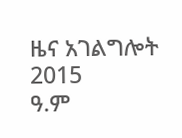ዜና አገልግሎት
2015
ዓ.ም